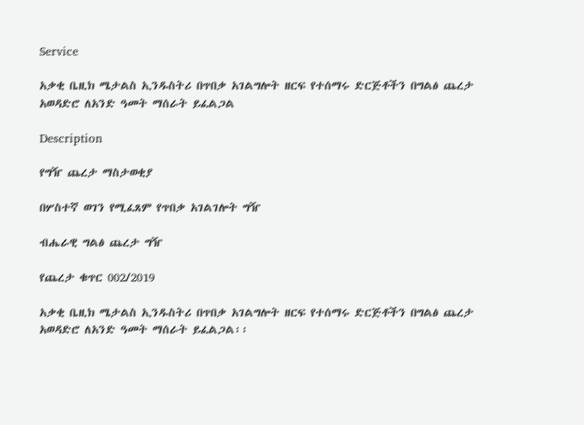Service

አቃቂ ቤዚክ ሜታልስ ኢንዱስትሪ በጥበቃ አገልግሎት ዘርፍ የተሰማሩ ድርጅቶችን በግልፅ ጨረታ አወዳድሮ ለአንድ ዓመት ማሰራት ይፈልጋል

Description

የግዥ ጨረታ ማስታወቂያ

በሦስተኛ ወገን የሚፈጸም የጥበቃ አገልገሎት ግዥ

ብሔራዊ ግልፅ ጨረታ ግዥ

የጨረታ ቁጥር 002/2019

አቃቂ ቤዚክ ሜታልስ ኢንዱስትሪ በጥበቃ አገልግሎት ዘርፍ የተሰማሩ ድርጅቶችን በግልፅ ጨረታ አወዳድሮ ለአንድ ዓመት ማሰራት ይፈልጋል፡፡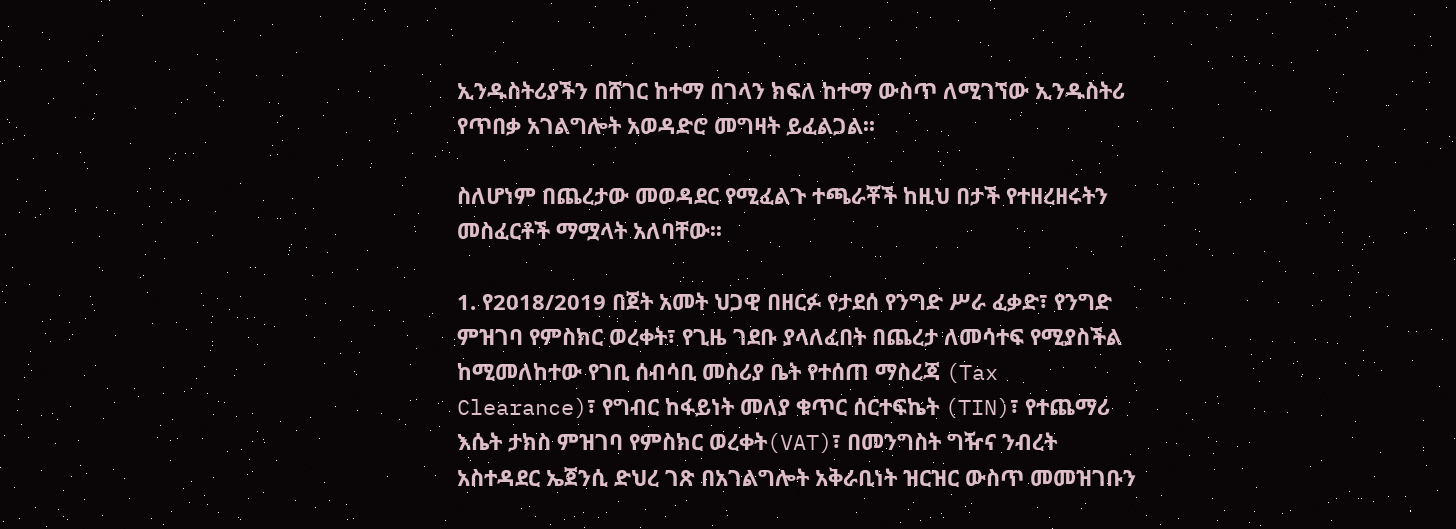ኢንዱስትሪያችን በሸገር ከተማ በገላን ክፍለ ከተማ ውስጥ ለሚገኘው ኢንዱስትሪ የጥበቃ አገልግሎት አወዳድሮ መግዛት ይፈልጋል፡፡

ስለሆነም በጨረታው መወዳደር የሚፈልጉ ተጫራቾች ከዚህ በታች የተዘረዘሩትን መስፈርቶች ማሟላት አለባቸው፡፡

1. የ2018/2019 በጀት አመት ህጋዊ በዘርፉ የታደሰ የንግድ ሥራ ፈቃድ፣ የንግድ ምዝገባ የምስክር ወረቀት፣ የጊዜ ገደቡ ያላለፈበት በጨረታ ለመሳተፍ የሚያስችል ከሚመለከተው የገቢ ሰብሳቢ መስሪያ ቤት የተሰጠ ማስረጃ (Tax Clearance)፣ የግብር ከፋይነት መለያ ቁጥር ሰርተፍኬት (TIN)፣ የተጨማሪ እሴት ታክስ ምዝገባ የምስክር ወረቀት(VAT)፣ በመንግስት ግዥና ንብረት አስተዳደር ኤጀንሲ ድህረ ገጽ በአገልግሎት አቅራቢነት ዝርዝር ውስጥ መመዝገቡን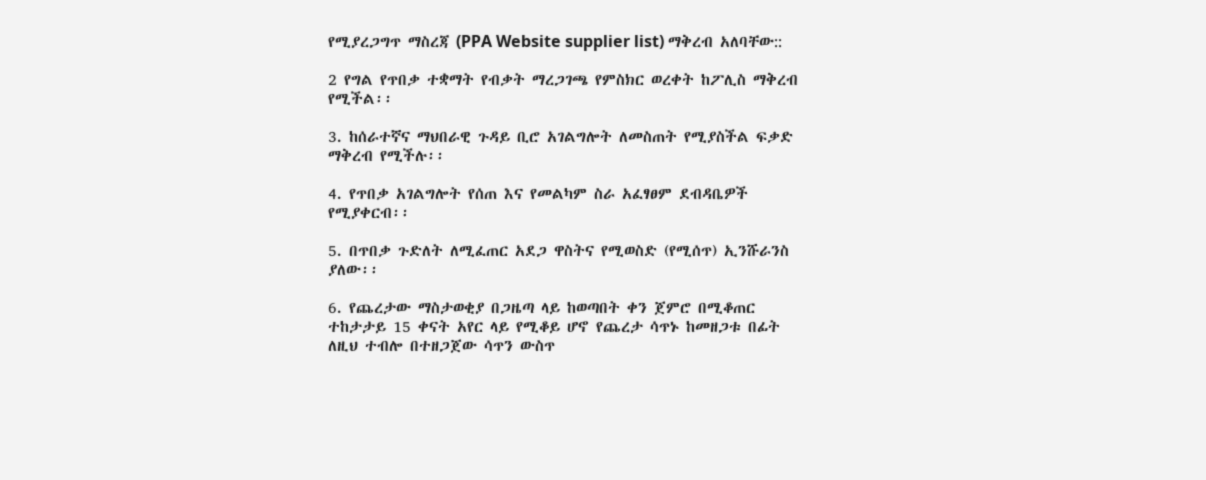የሚያረጋግጥ ማስረጃ (PPA Website supplier list) ማቅረብ አለባቸው::

2 የግል የጥበቃ ተቋማት የብቃት ማረጋገጫ የምስክር ወረቀት ከፖሊስ ማቅረብ የሚችል፡፡

3. ከሰራተኛና ማህበራዊ ጉዳይ ቢሮ አገልግሎት ለመስጠት የሚያስችል ፍቃድ ማቅረብ የሚችሉ፡፡

4. የጥበቃ አገልግሎት የሰጠ እና የመልካም ስራ አፈፃፀም ደብዳቤዎች የሚያቀርብ፡፡

5. በጥበቃ ጉድለት ለሚፈጠር አደጋ ዋስትና የሚወስድ (የሚሰጥ) ኢንሹራንስ ያለው፡፡

6. የጨረታው ማስታወቂያ በጋዜጣ ላይ ከወጣበት ቀን ጀምሮ በሚቆጠር ተከታታይ 15 ቀናት አየር ላይ የሚቆይ ሆኖ የጨረታ ሳጥኑ ከመዘጋቱ በፊት ለዚህ ተብሎ በተዘጋጀው ሳጥን ውስጥ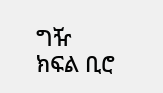ግዥ ክፍል ቢሮ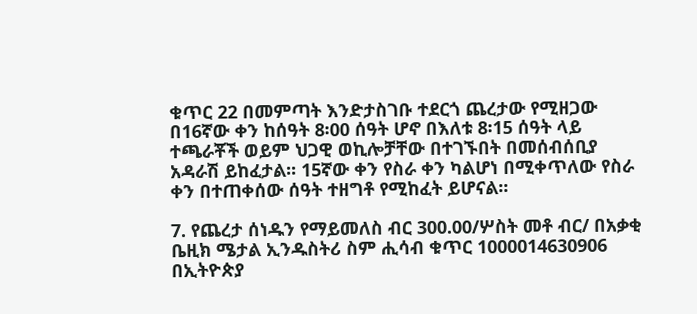ቁጥር 22 በመምጣት እንድታስገቡ ተደርጎ ጨረታው የሚዘጋው በ16ኛው ቀን ከሰዓት 8፡00 ሰዓት ሆኖ በእለቱ 8፡15 ሰዓት ላይ ተጫራቾች ወይም ህጋዊ ወኪሎቻቸው በተገኙበት በመሰብሰቢያ አዳራሽ ይከፈታል፡፡ 15ኛው ቀን የስራ ቀን ካልሆነ በሚቀጥለው የስራ ቀን በተጠቀሰው ሰዓት ተዘግቶ የሚከፈት ይሆናል፡፡

7. የጨረታ ሰነዱን የማይመለስ ብር 300.00/ሦስት መቶ ብር/ በአቃቂ ቤዚክ ሜታል ኢንዱስትሪ ስም ሒሳብ ቁጥር 1000014630906 በኢትዮጵያ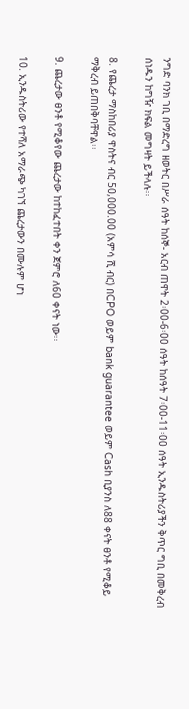ንግድ ባንክ ገቢ በማድረግ ዘወትር በሥራ ሰዓት ከሰኞ- አርብ ጠዋት 2፡00-6፡00 ሰዓት ከሰዓት 7፡00-11፡00 ሰዓት ኢንዱስትሪያችን ቅጥር ግቢ በመቅረብ ሰነዱን ከግዥ ክፍል መግዛት ይችላሉ፡፡

8. የጨረታ ማስከበሪያ ዋስትና ብር 50,000.00 (አምሳ ሺ ብር) በCPO ወይም bank guarantee ወይም Cash ቢያንስ ለ88 ቀናት ፀንቶ የሚቆይ ማቅረብ ይጠበቅባቸዋል፡፡

9. ጨረታው ፀንቶ የሚቆየው ጨረታው ከተከፈተበት ቀን ጀምሮ ለ60 ቀናት ነው፡፡

10. ኢንዱስትሪው የተሻለ አማራጭ ካገኘ ጨረታውን በሙሉም ሆነ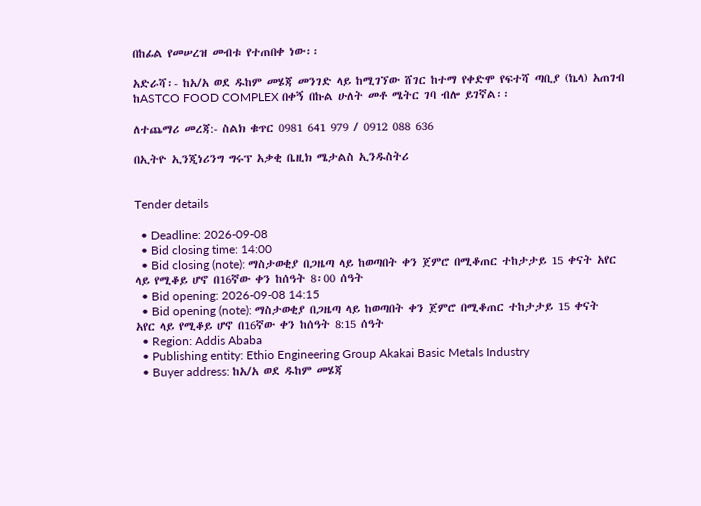በከፊል የመሠረዝ መብቱ የተጠበቀ ነው፡፡

አድራሻ፡- ከአ/አ ወደ ዱከም መሄጃ መንገድ ላይ ከሚገኘው ሸገር ከተማ የቀድሞ የፍተሻ ጣቢያ (ኬላ) አጠገብ ከASTCO FOOD COMPLEX በቀኝ በኩል ሁለት መቶ ሜትር ገባ ብሎ ይገኛል፡፡

ለተጨማሪ መረጃ:- ስልክ ቁጥር 0981 641 979 / 0912 088 636

በኢትዮ ኢንጂነሪንግ ግሩፕ አቃቂ ቤዚክ ሜታልስ ኢንዱስትሪ


Tender details

  • Deadline: 2026-09-08
  • Bid closing time: 14:00
  • Bid closing (note): ማስታወቂያ በጋዜጣ ላይ ከወጣበት ቀን ጀምሮ በሚቆጠር ተከታታይ 15 ቀናት አየር ላይ የሚቆይ ሆኖ በ16ኛው ቀን ከሰዓት 8፡00 ሰዓት
  • Bid opening: 2026-09-08 14:15
  • Bid opening (note): ማስታወቂያ በጋዜጣ ላይ ከወጣበት ቀን ጀምሮ በሚቆጠር ተከታታይ 15 ቀናት አየር ላይ የሚቆይ ሆኖ በ16ኛው ቀን ከሰዓት 8:15 ሰዓት
  • Region: Addis Ababa
  • Publishing entity: Ethio Engineering Group Akakai Basic Metals Industry
  • Buyer address: ከአ/አ ወደ ዱከም መሄጃ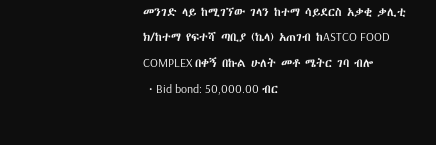መንገድ ላይ ከሚገኘው ገላን ከተማ ሳይደርስ አቃቂ ቃሊቲ ክ/ከተማ የፍተሻ ጣቢያ (ኬላ) አጠገብ ከASTCO FOOD COMPLEX በቀኝ በኩል ሁለት መቶ ሜትር ገባ ብሎ
  • Bid bond: 50,000.00 ብር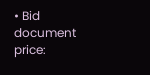• Bid document price: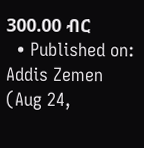300.00 ብር
  • Published on: Addis Zemen (Aug 24,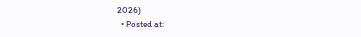2026)
  • Posted at: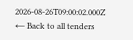2026-08-26T09:00:02.000Z
← Back to all tenders